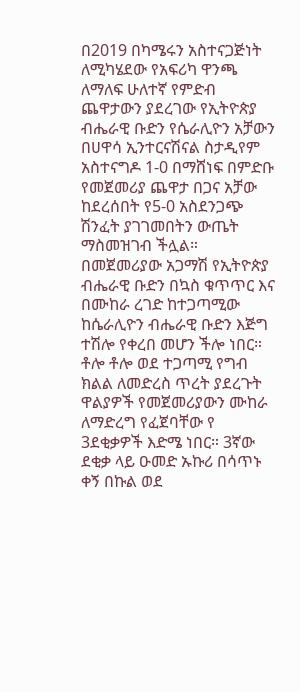በ2019 በካሜሩን አስተናጋጅነት ለሚካሄደው የአፍሪካ ዋንጫ ለማለፍ ሁለተኛ የምድብ ጨዋታውን ያደረገው የኢትዮጵያ ብሔራዊ ቡድን የሴራሊዮን አቻውን በሀዋሳ ኢንተርናሽናል ስታዲየም አስተናግዶ 1-0 በማሸነፍ በምድቡ የመጀመሪያ ጨዋታ በጋና አቻው ከደረሰበት የ5-0 አስደንጋጭ ሽንፈት ያገገመበትን ውጤት ማስመዝገብ ችሏል።
በመጀመሪያው አጋማሽ የኢትዮጵያ ብሔራዊ ቡድን በኳስ ቁጥጥር እና በሙከራ ረገድ ከተጋጣሚው ከሴራሊዮን ብሔራዊ ቡድን እጅግ ተሽሎ የቀረበ መሆን ችሎ ነበር። ቶሎ ቶሎ ወደ ተጋጣሚ የግብ ክልል ለመድረስ ጥረት ያደረጉት ዋልያዎች የመጀመሪያውን ሙከራ ለማድረግ የፈጀባቸው የ 3ደቂቃዎች እድሜ ነበር። 3ኛው ደቂቃ ላይ ዑመድ ኡኩሪ በሳጥኑ ቀኝ በኩል ወደ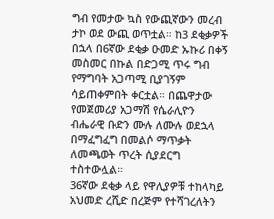ግብ የመታው ኳስ የውጪኛውን መረብ ታኮ ወደ ውጪ ወጥቷል። ከ3 ደቂቃዎች በኋላ በ6ኛው ደቂቃ ዑመድ ኡኩሪ በቀኝ መስመር በኩል በድጋሚ ጥሩ ግብ የማግባት አጋጣሚ ቢያገኝም ሳይጠቀምበት ቀርቷል። በጨዋታው የመጀመሪያ አጋማሽ የሴራሊዮን ብሔራዊ ቡድን ሙሉ ለሙሉ ወደኋላ በማፈግፈግ በመልሶ ማጥቃት ለመጫወት ጥረት ሲያደርግ ተስተውሏል።
36ኛው ደቂቃ ላይ የዋሊያዎቹ ተከላካይ አህመድ ረሺድ በረጅም የተሻገረለትን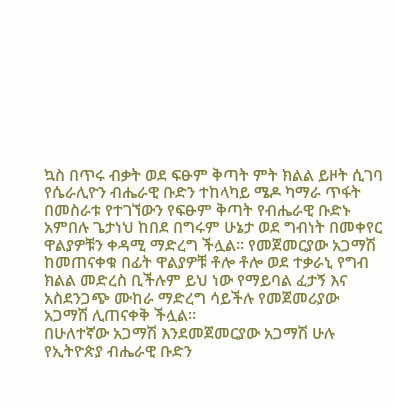ኳስ በጥሩ ብቃት ወደ ፍፁም ቅጣት ምት ክልል ይዞት ሲገባ የሴራሊዮን ብሔራዊ ቡድን ተከላካይ ሜዶ ካማራ ጥፋት በመስራቱ የተገኘውን የፍፁም ቅጣት የብሔራዊ ቡድኑ አምበሉ ጌታነህ ከበደ በግሩም ሁኔታ ወደ ግብነት በመቀየር ዋልያዎቹን ቀዳሚ ማድረግ ችሏል። የመጀመርያው አጋማሽ ከመጠናቀቁ በፊት ዋልያዎቹ ቶሎ ቶሎ ወደ ተቃራኒ የግብ ክልል መድረስ ቢችሉም ይህ ነው የማይባል ፈታኝ እና አስደንጋጭ ሙከራ ማድረግ ሳይችሉ የመጀመሪያው አጋማሽ ሊጠናቀቅ ችሏል።
በሁለተኛው አጋማሽ እንደመጀመርያው አጋማሽ ሁሉ የኢትዮጵያ ብሔራዊ ቡድን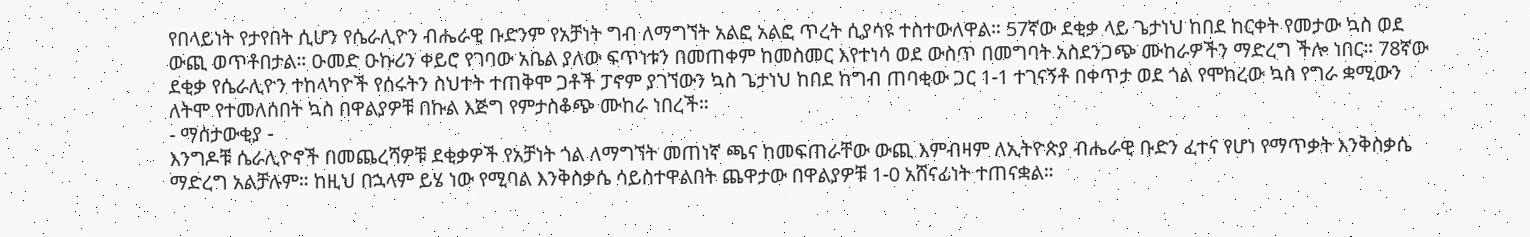የበላይነት የታየበት ሲሆን የሴራሊዮን ብሔራዊ ቡድንም የአቻነት ግብ ለማግኘት አልፎ አልፎ ጥረት ሲያሳዩ ተስተውለዋል። 57ኛው ደቂቃ ላይ ጌታነህ ከበደ ከርቀት የመታው ኳስ ወደ ውጪ ወጥቶበታል። ዑመድ ዑኩሪን ቀይሮ የገባው አቤል ያለው ፍጥነቱን በመጠቀም ከመስመር እየተነሳ ወደ ውስጥ በመግባት አስደንጋጭ ሙከራዎችን ማድረግ ችሎ ነበር። 78ኛው ደቂቃ የሴራሊዮን ተከላካዮች የሰሩትን ስህተት ተጠቅሞ ጋቶች ፓኖም ያገኘውን ኳስ ጌታነህ ከበደ ከግብ ጠባቂው ጋር 1-1 ተገናኝቶ በቀጥታ ወደ ጎል የሞከረው ኳስ የግራ ቋሚውን ለትሞ የተመለሰበት ኳስ በዋልያዎቹ በኩል እጅግ የምታስቆጭ ሙከራ ነበረች።
- ማሰታውቂያ -
እንግዶቹ ሴራሊዮኖች በመጨረሻዎቹ ደቂቃዎች የአቻነት ጎል ለማግኘት መጠነኛ ጫና ከመፍጠራቸው ውጪ እምብዛም ለኢትዮጵያ ብሔራዊ ቡድን ፈተና የሆነ የማጥቃት እንቅስቃሴ ማድረግ አልቻሉም። ከዚህ በኋላም ይሄ ነው የሚባል እንቅስቃሴ ሳይስተዋልበት ጨዋታው በዋልያዎቹ 1-0 አሸናፊነት ተጠናቋል።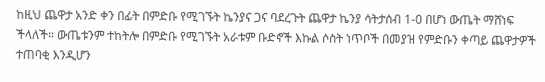ከዚህ ጨዋታ አንድ ቀን በፊት በምድቡ የሚገኙት ኬንያና ጋና ባደረጉት ጨዋታ ኬንያ ሳትታሰብ 1-0 በሆነ ውጤት ማሸነፍ ችላለች። ውጤቱንም ተከትሎ በምድቡ የሚገኙት አራቱም ቡድኖች እኩል ሶስት ነጥቦች በመያዝ የምድቡን ቀጣይ ጨዋታዎች ተጠባቂ እንዲሆን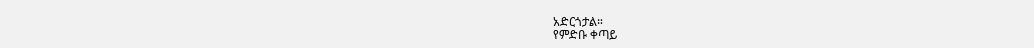አድርጎታል።
የምድቡ ቀጣይ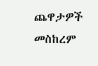ጨዋታዎች መስከረም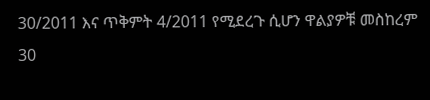30/2011 እና ጥቅምት 4/2011 የሚደረጉ ሲሆን ዋልያዎቹ መስከረም 30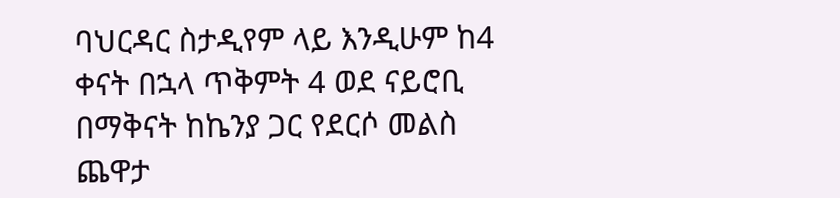ባህርዳር ስታዲየም ላይ እንዲሁም ከ4 ቀናት በኋላ ጥቅምት 4 ወደ ናይሮቢ በማቅናት ከኬንያ ጋር የደርሶ መልስ ጨዋታ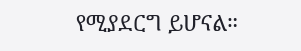የሚያደርግ ይሆናል።